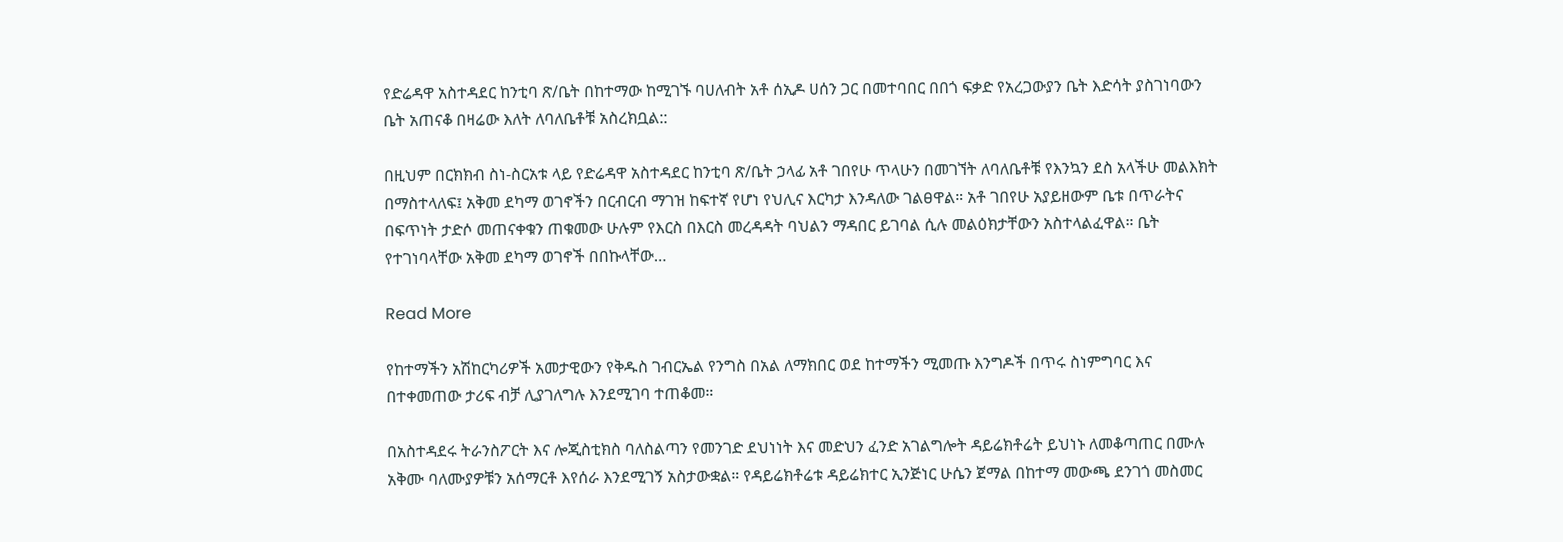የድሬዳዋ አስተዳደር ከንቲባ ጽ/ቤት በከተማው ከሚገኙ ባሀለብት አቶ ሰኢዶ ሀሰን ጋር በመተባበር በበጎ ፍቃድ የአረጋውያን ቤት እድሳት ያስገነባውን ቤት አጠናቆ በዛሬው እለት ለባለቤቶቹ አስረክቧል::

በዚህም በርክክብ ስነ-ስርአቱ ላይ የድሬዳዋ አስተዳደር ከንቲባ ጽ/ቤት ኃላፊ አቶ ገበየሁ ጥላሁን በመገኘት ለባለቤቶቹ የእንኳን ደስ አላችሁ መልእክት በማስተላለፍ፤ አቅመ ደካማ ወገኖችን በርብርብ ማገዝ ከፍተኛ የሆነ የህሊና እርካታ እንዳለው ገልፀዋል። አቶ ገበየሁ አያይዘውም ቤቱ በጥራትና በፍጥነት ታድሶ መጠናቀቁን ጠቁመው ሁሉም የእርስ በእርስ መረዳዳት ባህልን ማዳበር ይገባል ሲሉ መልዕክታቸውን አስተላልፈዋል። ቤት የተገነባላቸው አቅመ ደካማ ወገኖች በበኩላቸው…

Read More

የከተማችን አሽከርካሪዎች አመታዊውን የቅዱስ ገብርኤል የንግስ በአል ለማክበር ወደ ከተማችን ሚመጡ እንግዶች በጥሩ ስነምግባር እና በተቀመጠው ታሪፍ ብቻ ሊያገለግሉ እንደሚገባ ተጠቆመ።

በአስተዳደሩ ትራንስፖርት እና ሎጂስቲክስ ባለስልጣን የመንገድ ደህነነት እና መድህን ፈንድ አገልግሎት ዳይሬክቶሬት ይህነኑ ለመቆጣጠር በሙሉ አቅሙ ባለሙያዎቹን አሰማርቶ እየሰራ እንደሚገኝ አስታውቋል። የዳይሬክቶሬቱ ዳይሬክተር ኢንጅነር ሁሴን ጀማል በከተማ መውጫ ደንገጎ መስመር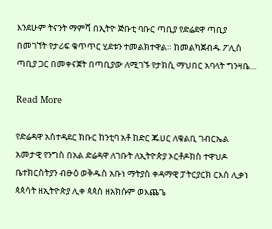እንደሁም ትናንት ማምሻ በኢትዮ ጅቡቲ ባቡር ጣቢያ የድሬደዋ ጣቢያ በመገኘት የታሪፍ ቁጥጥር ሂደቱን ተመልክተዋል። ከመልካጀብዱ ፖሊስ ጣቢያ ጋር በመቀናጀት በጣቢያው ለሚገኙ የታክሲ ማህበር አባላት ግንዛቤ…

Read More

የድሬዳዋ አስተዳደር ክቡር ከንቲባ አቶ ከድር ጁሀር ለቁልቢ ገብርኤል አመታዊ የንግስ በአል ድሬዳዋ ለገቡት ለኢትዮጵያ ኦርቶዶክስ ተዋህዶ ቤተክርስትያን ብፁዕ ወቅዱስ አቡነ ማትያስ ቀዳማዊ ፓትርያርክ ርእሰ ሊቃነ ጳጳሳት ዘኢትዮጵያ ሊቀ ጳጳስ ዘአክሱም ወእጨጌ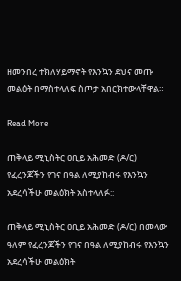ዘመንበረ ተክለሃይማኖት የእንኳን ደህና መጡ መልዕት በማስተላለፍ ስጦታ አበርክተውላቸዋል።

Read More

ጠቅላይ ሚኒስትር ዐቢይ አሕመድ (ዶ/ር) የፈረንጆችን የገና በዓል ለሚያከብሩ የእንኳን አደረሳችሁ መልዕክት አስተላለፉ::

ጠቅላይ ሚኒስትር ዐቢይ አሕመድ (ዶ/ር) በመላው ዓለም የፈረንጆችን የገና በዓል ለሚያከብሩ የእንኳን አደረሳችሁ መልዕክት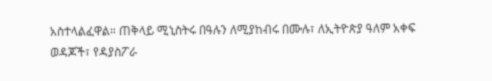አስተላልፈዋል። ጠቅላይ ሚኒስትሩ በዓሉን ለሚያከብሩ በሙሉ፣ ለኢትዮጵያ ዓለም አቀፍ ወዳጆች፣ የዳያስፖራ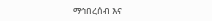ማኅበረሰብ እና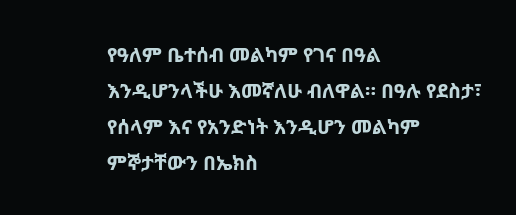የዓለም ቤተሰብ መልካም የገና በዓል እንዲሆንላችሁ እመኛለሁ ብለዋል። በዓሉ የደስታ፣ የሰላም እና የአንድነት እንዲሆን መልካም ምኞታቸውን በኤክስ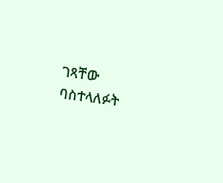ገጻቸው ባስተላለፉት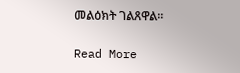መልዕክት ገልጸዋል።

Read More